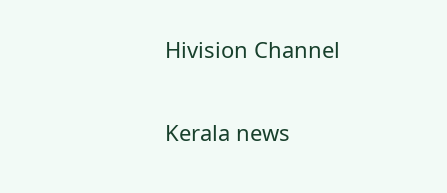Hivision Channel

Kerala news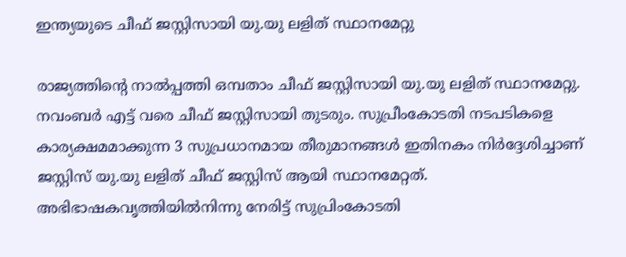ഇന്ത്യയുടെ ചീഫ് ജസ്റ്റിസായി യു.യു ലളിത് സ്ഥാനമേറ്റു

രാജ്യത്തിന്റെ നാല്‍പ്പത്തി ഒമ്പതാം ചീഫ് ജസ്റ്റിസായി യു.യു ലളിത് സ്ഥാനമേറ്റു. നവംബര്‍ എട്ട് വരെ ചീഫ് ജസ്റ്റിസായി തുടരും. സുപ്രീംകോടതി നടപടികളെ കാര്യക്ഷമമാക്കുന്ന 3 സുപ്രധാനമായ തീരുമാനങ്ങള്‍ ഇതിനകം നിര്‍ദ്ദേശിച്ചാണ് ജസ്റ്റിസ് യു.യു ലളിത് ചീഫ് ജസ്റ്റിസ് ആയി സ്ഥാനമേറ്റത്. അഭിഭാഷകവൃത്തിയില്‍നിന്നു നേരിട്ട് സുപ്രിംകോടതി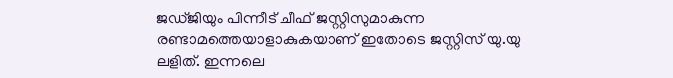ജഡ്ജിയും പിന്നീട് ചീഫ് ജസ്റ്റിസുമാകുന്ന രണ്ടാമത്തെയാളാകുകയാണ് ഇതോടെ ജസ്റ്റിസ് യു.യു ലളിത്. ഇന്നലെ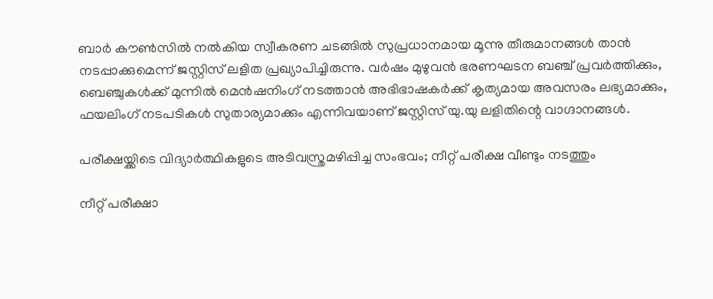ബാര്‍ കൗണ്‍സില്‍ നല്‍കിയ സ്വീകരണ ചടങ്ങില്‍ സുപ്രധാനമായ മൂന്നു തീരുമാനങ്ങള്‍ താന്‍ നടപ്പാക്കുമെന്ന് ജസ്റ്റിസ് ലളിത പ്രഖ്യാപിച്ചിരുന്നു. വര്‍ഷം മുഴുവന്‍ ഭരണഘടന ബഞ്ച് പ്രവര്‍ത്തിക്കും, ബെഞ്ചുകള്‍ക്ക് മുന്നില്‍ മെന്‍ഷനിംഗ് നടത്താന്‍ അഭിഭാഷകര്‍ക്ക് കൃത്യമായ അവസരം ലഭ്യമാക്കും, ഫയലിംഗ് നടപടികള്‍ സുതാര്യമാക്കും എന്നിവയാണ് ജസ്റ്റിസ് യു.യു ലളിതിന്റെ വാഗ്ദാനങ്ങള്‍.

പരീക്ഷയ്ക്കിടെ വിദ്യാര്‍ത്ഥികളുടെ അടിവസ്ത്രമഴിപ്പിച്ച സംഭവം; നീറ്റ് പരീക്ഷ വീണ്ടും നടത്തും

നീറ്റ് പരീക്ഷാ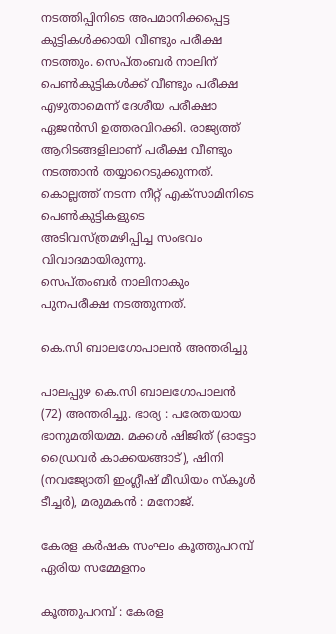നടത്തിപ്പിനിടെ അപമാനിക്കപ്പെട്ട കുട്ടികള്‍ക്കായി വീണ്ടും പരീക്ഷ നടത്തും. സെപ്തംബര്‍ നാലിന് പെണ്‍കുട്ടികള്‍ക്ക് വീണ്ടും പരീക്ഷ എഴുതാമെന്ന് ദേശീയ പരീക്ഷാ ഏജന്‍സി ഉത്തരവിറക്കി. രാജ്യത്ത് ആറിടങ്ങളിലാണ് പരീക്ഷ വീണ്ടും നടത്താന്‍ തയ്യാറെടുക്കുന്നത്. കൊല്ലത്ത് നടന്ന നീറ്റ് എക്‌സാമിനിടെ പെണ്‍കുട്ടികളുടെ അടിവസ്ത്രമഴിപ്പിച്ച സംഭവം വിവാദമായിരുന്നു.
സെപ്തംബര്‍ നാലിനാകും പുനപരീക്ഷ നടത്തുന്നത്.

കെ.സി ബാലഗോപാലന്‍ അന്തരിച്ചു

പാലപ്പുഴ കെ.സി ബാലഗോപാലന്‍ (72) അന്തരിച്ചു. ഭാര്യ : പരേതയായ ഭാനുമതിയമ്മ. മക്കള്‍ ഷിജിത് (ഓട്ടോ ഡ്രൈവര്‍ കാക്കയങ്ങാട്), ഷിനി (നവജ്യോതി ഇംഗ്ലീഷ് മീഡിയം സ്‌കൂള്‍ ടീച്ചര്‍), മരുമകന്‍ : മനോജ്.

കേരള കര്‍ഷക സംഘം കൂത്തുപറമ്പ് ഏരിയ സമ്മേളനം

കൂത്തുപറമ്പ് : കേരള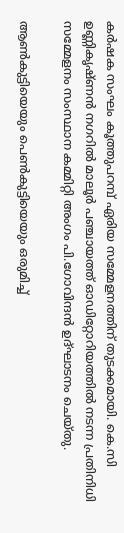കര്‍ഷക സംഘം കൂത്തുപറമ്പ് ഏരിയ സമ്മേളനത്തിന് തുടക്കമായി. കെ.സി ഉണ്ണികൃഷ്ണന്‍ നഗറില്‍ മാലൂര്‍ പഞ്ചായത്ത് ഓഡിറ്റോറിയത്തില്‍ നടന്ന പ്രതിനിധി സമ്മേളനം സംസ്ഥാന കമ്മിറ്റി അംഗം പി.ഗോവിന്ദന്‍ ഉദ്ഘാടനം ചെയ്തു.

ആണ്‍കുട്ടിയെയും പെണ്‍കുട്ടിയെയും ഒരുമിച്ച്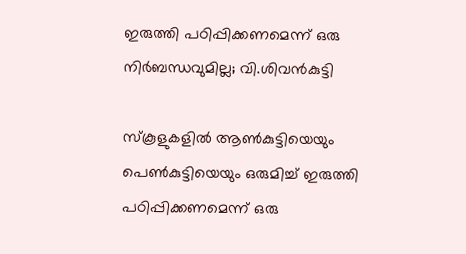ഇരുത്തി പഠിപ്പിക്കണമെന്ന് ഒരു നിര്‍ബന്ധവുമില്ല; വി.ശിവന്‍കുട്ടി

സ്‌കൂളുകളില്‍ ആണ്‍കുട്ടിയെയും പെണ്‍കുട്ടിയെയും ഒരുമിച്ച് ഇരുത്തി പഠിപ്പിക്കണമെന്ന് ഒരു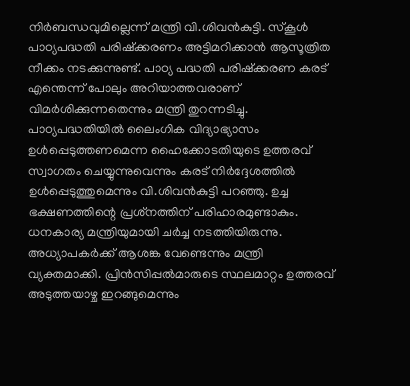നിര്‍ബന്ധവുമില്ലെന്ന് മന്ത്രി വി.ശിവന്‍കുട്ടി. സ്‌കൂള്‍ പാഠ്യപദ്ധതി പരിഷ്‌ക്കരണം അട്ടിമറിക്കാന്‍ ആസൂത്രിത നീക്കം നടക്കുന്നുണ്ട്. പാഠ്യ പദ്ധതി പരിഷ്‌ക്കരണ കരട് എന്തെന്ന് പോലും അറിയാത്തവരാണ് വിമര്‍ശിക്കുന്നതെന്നും മന്ത്രി തുറന്നടിച്ചു. പാഠ്യപദ്ധതിയില്‍ ലൈംഗിക വിദ്യാഭ്യാസം ഉള്‍പ്പെടുത്തണമെന്ന ഹൈക്കോടതിയുടെ ഉത്തരവ് സ്വാഗതം ചെയ്യുന്നുവെന്നും കരട് നിര്‍ദ്ദേശത്തില്‍ ഉള്‍പ്പെടുത്തുമെന്നും വി.ശിവന്‍കുട്ടി പറഞ്ഞു. ഉച്ച ഭക്ഷണത്തിന്റെ പ്രശ്‌നത്തിന് പരിഹാരമുണ്ടാകും. ധനകാര്യ മന്ത്രിയുമായി ചര്‍ച്ച നടത്തിയിരുന്നു. അധ്യാപകര്‍ക്ക് ആശങ്ക വേണ്ടെന്നും മന്ത്രി വ്യക്തമാക്കി. പ്രിന്‍സിപ്പല്‍മാരുടെ സ്ഥലമാറ്റം ഉത്തരവ് അടുത്തയാഴ്ച ഇറങ്ങുമെന്നും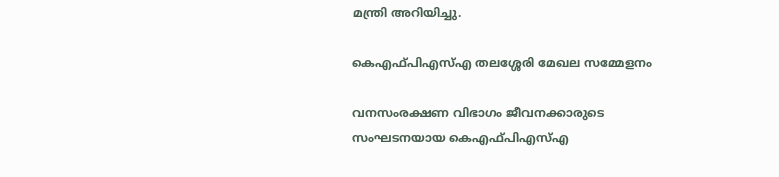മന്ത്രി അറിയിച്ചു.

കെഎഫ്പിഎസ്എ തലശ്ശേരി മേഖല സമ്മേളനം

വനസംരക്ഷണ വിഭാഗം ജീവനക്കാരുടെ സംഘടനയായ കെഎഫ്പിഎസ്എ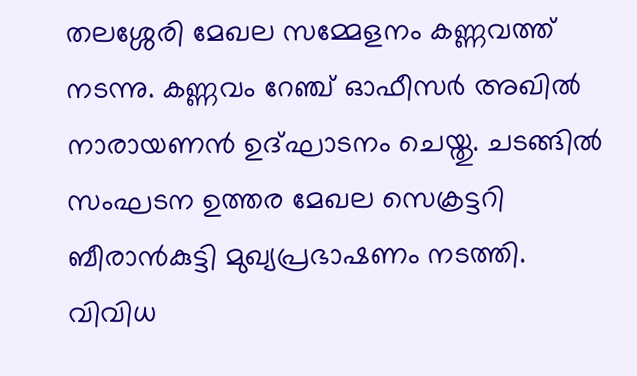തലശ്ശേരി മേഖല സമ്മേളനം കണ്ണവത്ത് നടന്നു. കണ്ണവം റേഞ്ച് ഓഫീസര്‍ അഖില്‍ നാരായണന്‍ ഉദ്ഘാടനം ചെയ്തു. ചടങ്ങില്‍ സംഘടന ഉത്തര മേഖല സെക്രട്ടറി ബീരാന്‍കുട്ടി മുഖ്യപ്രഭാഷണം നടത്തി. വിവിധ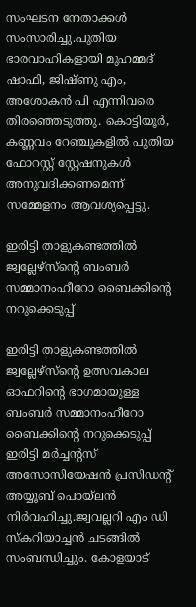സംഘടന നേതാക്കള്‍ സംസാരിച്ചു.പുതിയ ഭാരവാഹികളായി മുഹമ്മദ് ഷാഫി, ജിഷ്ണു എം, അശോകന്‍ പി എന്നിവരെ തിരഞ്ഞെടുത്തു. കൊട്ടിയൂര്‍, കണ്ണവം റേഞ്ചുകളില്‍ പുതിയ ഫോറസ്റ്റ് സ്റ്റേഷനുകള്‍ അനുവദിക്കണമെന്ന് സമ്മേളനം ആവശ്യപ്പെട്ടു.

ഇരിട്ടി താളുകണ്ടത്തില്‍ ജ്വല്ലേഴ്‌സ്‌ന്റെ ബംബര്‍ സമ്മാനംഹീറോ ബൈക്കിന്റെ നറുക്കെടുപ്പ്

ഇരിട്ടി താളുകണ്ടത്തില്‍ ജ്വല്ലേഴ്‌സ്‌ന്റെ ഉത്സവകാല ഓഫറിന്റെ ഭാഗമായുള്ള ബംബര്‍ സമ്മാനംഹീറോ ബൈക്കിന്റെ നറുക്കെടുപ്പ്
ഇരിട്ടി മര്‍ച്ചന്റസ് അസോസിയേഷന്‍ പ്രസിഡന്റ് അയ്യൂബ് പൊയ്ലന്‍ നിര്‍വഹിച്ചു.ജ്വവല്ലറി എം ഡി സ്‌കറിയാച്ചന്‍ ചടങ്ങില്‍ സംബന്ധിച്ചും. കോളയാട്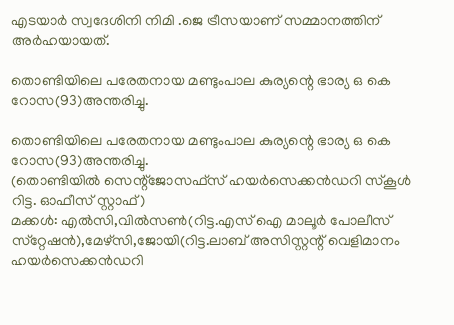എടയാര്‍ സ്വദേശിനി നിമി .ജെ ട്രീസയാണ് സമ്മാനത്തിന് അര്‍ഹയായത്.

തൊണ്ടിയിലെ പരേതനായ മണ്ടുംപാല കുര്യന്റെ ഭാര്യ ഒ കെ റോസ(93)അന്തരിച്ചു.

തൊണ്ടിയിലെ പരേതനായ മണ്ടുംപാല കുര്യന്റെ ഭാര്യ ഒ കെ റോസ(93)അന്തരിച്ചു.
(തൊണ്ടിയില്‍ സെന്റ്‌ജോസഫ്‌സ് ഹയര്‍സെക്കന്‍ഡറി സ്‌കൂള്‍ റിട്ട. ഓഫീസ് സ്റ്റാഫ്)
മക്കള്‍: എല്‍സി,വില്‍സണ്‍(റിട്ട.എസ് ഐ മാലൂര്‍ പോലീസ് സ്‌റ്റേഷന്‍),മേഴ്‌സി,ജോയി(റിട്ട.ലാബ് അസിസ്റ്റന്റ് വെളിമാനം ഹയര്‍സെക്കന്‍ഡറി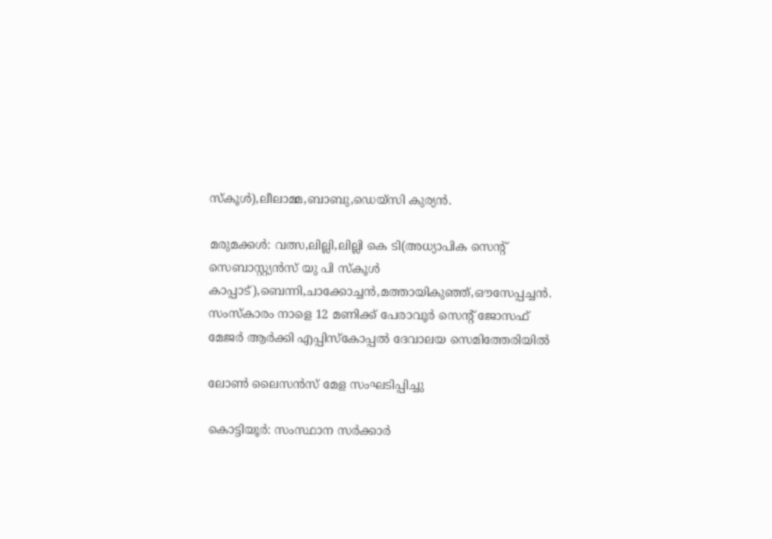സ്‌കൂള്‍),ലീലാമ്മ,ബാബു,ഡെയ്‌സി കുര്യന്‍.

മരുമക്കള്‍: വത്സ,ലില്ലി,ലില്ലി കെ ടി(അധ്യാപിക സെന്റ് സെബാസ്റ്റ്യന്‍സ് യു പി സ്‌കൂള്‍ കാപ്പാട്),ബെന്നി,ചാക്കോച്ചന്‍,മത്തായികുഞ്ഞ്,ഔസേപ്പച്ചന്‍.
സംസ്‌കാരം നാളെ 12 മണിക്ക് പേരാവൂര്‍ സെന്റ് ജോസഫ് മേജര്‍ ആര്‍ക്കി എപ്പിസ്‌കോപ്പല്‍ ദേവാലയ സെമിത്തേരിയില്‍

ലോണ്‍ ലൈസന്‍സ് മേള സംഘടിപ്പിച്ചു

കൊട്ടിയൂര്‍: സംസ്ഥാന സര്‍ക്കാര്‍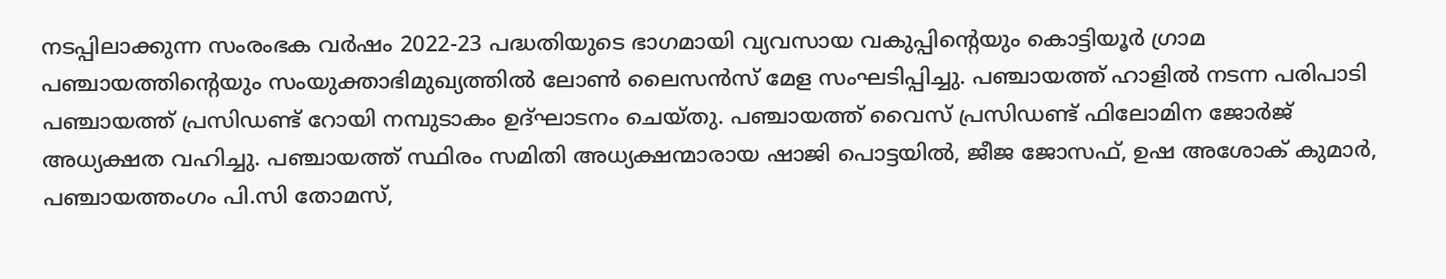നടപ്പിലാക്കുന്ന സംരംഭക വര്‍ഷം 2022-23 പദ്ധതിയുടെ ഭാഗമായി വ്യവസായ വകുപ്പിന്റെയും കൊട്ടിയൂര്‍ ഗ്രാമ പഞ്ചായത്തിന്റെയും സംയുക്താഭിമുഖ്യത്തില്‍ ലോണ്‍ ലൈസന്‍സ് മേള സംഘടിപ്പിച്ചു. പഞ്ചായത്ത് ഹാളില്‍ നടന്ന പരിപാടി പഞ്ചായത്ത് പ്രസിഡണ്ട് റോയി നമ്പുടാകം ഉദ്ഘാടനം ചെയ്തു. പഞ്ചായത്ത് വൈസ് പ്രസിഡണ്ട് ഫിലോമിന ജോര്‍ജ് അധ്യക്ഷത വഹിച്ചു. പഞ്ചായത്ത് സ്ഥിരം സമിതി അധ്യക്ഷന്മാരായ ഷാജി പൊട്ടയില്‍, ജീജ ജോസഫ്, ഉഷ അശോക് കുമാര്‍, പഞ്ചായത്തംഗം പി.സി തോമസ്,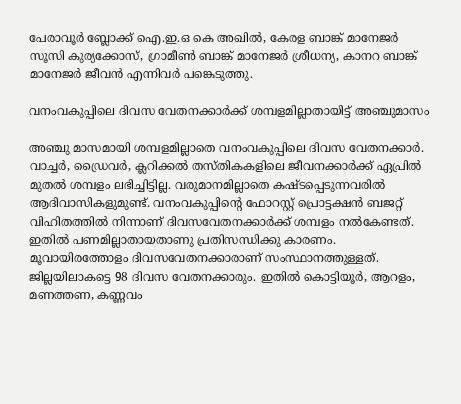പേരാവൂര്‍ ബ്ലോക്ക് ഐ.ഇ.ഒ കെ അഖില്‍, കേരള ബാങ്ക് മാനേജര്‍ സൂസി കുര്യക്കോസ്, ഗ്രാമീണ്‍ ബാങ്ക് മാനേജര്‍ ശ്രീധന്യ, കാനറ ബാങ്ക് മാനേജര്‍ ജീവന്‍ എന്നിവര്‍ പങ്കെടുത്തു.

വനംവകുപ്പിലെ ദിവസ വേതനക്കാര്‍ക്ക് ശമ്പളമില്ലാതായിട്ട് അഞ്ചുമാസം

അഞ്ചു മാസമായി ശമ്പളമില്ലാതെ വനംവകുപ്പിലെ ദിവസ വേതനക്കാര്‍. വാച്ചര്‍, ഡ്രൈവര്‍, ക്ലറിക്കല്‍ തസ്തികകളിലെ ജീവനക്കാര്‍ക്ക് ഏപ്രില്‍ മുതല്‍ ശമ്പളം ലഭിച്ചിട്ടില്ല. വരുമാനമില്ലാതെ കഷ്ടപ്പെടുന്നവരില്‍ ആദിവാസികളുമുണ്ട്. വനംവകുപ്പിന്റെ ഫോറസ്റ്റ് പ്രൊട്ടക്ഷന്‍ ബജറ്റ് വിഹിതത്തില്‍ നിന്നാണ് ദിവസവേതനക്കാര്‍ക്ക് ശമ്പളം നല്‍കേണ്ടത്. ഇതില്‍ പണമില്ലാതായതാണു പ്രതിസന്ധിക്കു കാരണം. മൂവായിരത്തോളം ദിവസവേതനക്കാരാണ് സംസ്ഥാനത്തുള്ളത്. ജില്ലയിലാകട്ടെ 98 ദിവസ വേതനക്കാരും. ഇതില്‍ കൊട്ടിയൂര്‍, ആറളം, മണത്തണ, കണ്ണവം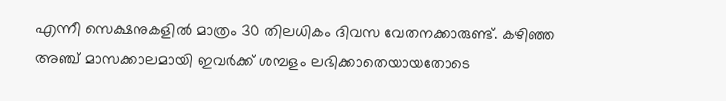എന്നീ സെക്ഷനുകളില്‍ മാത്രം 30 തിലധികം ദിവസ വേതനക്കാരുണ്ട്. കഴിഞ്ഞ അഞ്ച് മാസക്കാലമായി ഇവര്‍ക്ക് ശമ്പളം ലഭിക്കാതെയായതോടെ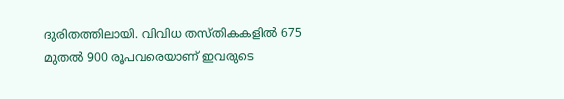ദുരിതത്തിലായി. വിവിധ തസ്തികകളില്‍ 675 മുതല്‍ 900 രൂപവരെയാണ് ഇവരുടെ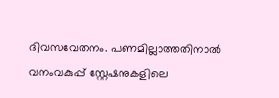ദിവസവേതനം. പണമില്ലാത്തതിനാല്‍ വനംവകുപ്പ് സ്റ്റേഷനുകളിലെ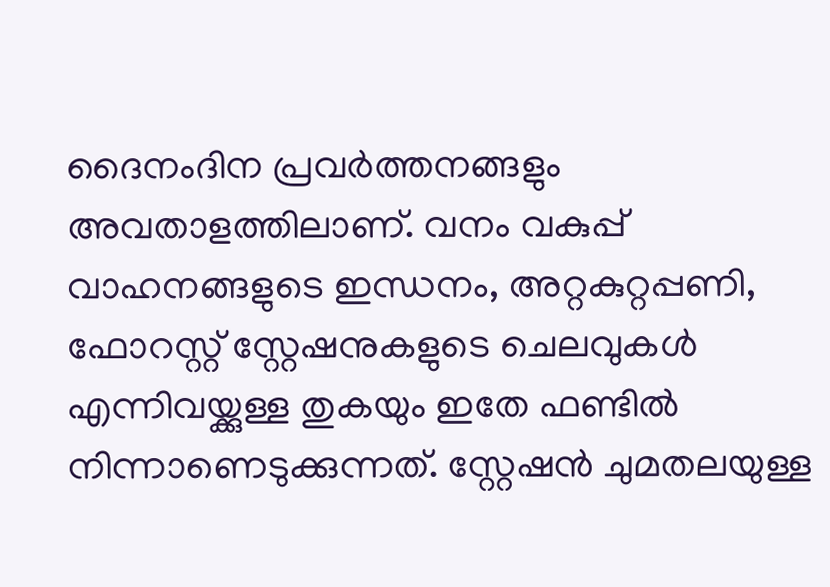ദൈനംദിന പ്രവര്‍ത്തനങ്ങളും അവതാളത്തിലാണ്. വനം വകുപ്പ് വാഹനങ്ങളുടെ ഇന്ധനം, അറ്റകുറ്റപ്പണി, ഫോറസ്റ്റ് സ്റ്റേഷനുകളുടെ ചെലവുകള്‍ എന്നിവയ്ക്കുള്ള തുകയും ഇതേ ഫണ്ടില്‍ നിന്നാണെടുക്കുന്നത്. സ്റ്റേഷന്‍ ചുമതലയുള്ള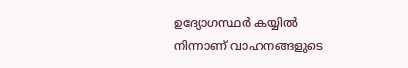ഉദ്യോഗസ്ഥര്‍ കയ്യില്‍ നിന്നാണ് വാഹനങ്ങളുടെ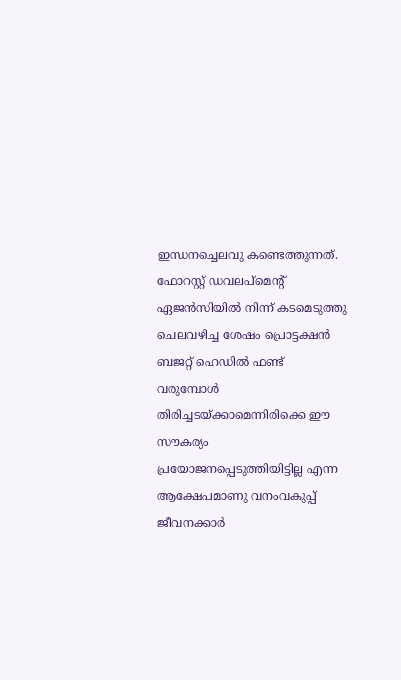ഇന്ധനച്ചെലവു കണ്ടെത്തുന്നത്. ഫോറസ്റ്റ് ഡവലപ്‌മെന്റ് ഏജന്‍സിയില്‍ നിന്ന് കടമെടുത്തു ചെലവഴിച്ച ശേഷം പ്രൊട്ടക്ഷന്‍ ബജറ്റ് ഹെഡില്‍ ഫണ്ട് വരുമ്പോള്‍ തിരിച്ചടയ്ക്കാമെന്നിരിക്കെ ഈ സൗകര്യം പ്രയോജനപ്പെടുത്തിയിട്ടില്ല എന്ന ആക്ഷേപമാണു വനംവകുപ്പ് ജീവനക്കാര്‍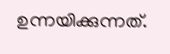ഉന്നയിക്കുന്നത്.